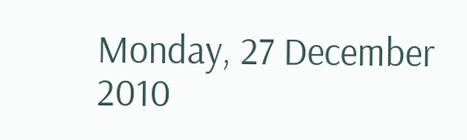Monday, 27 December 2010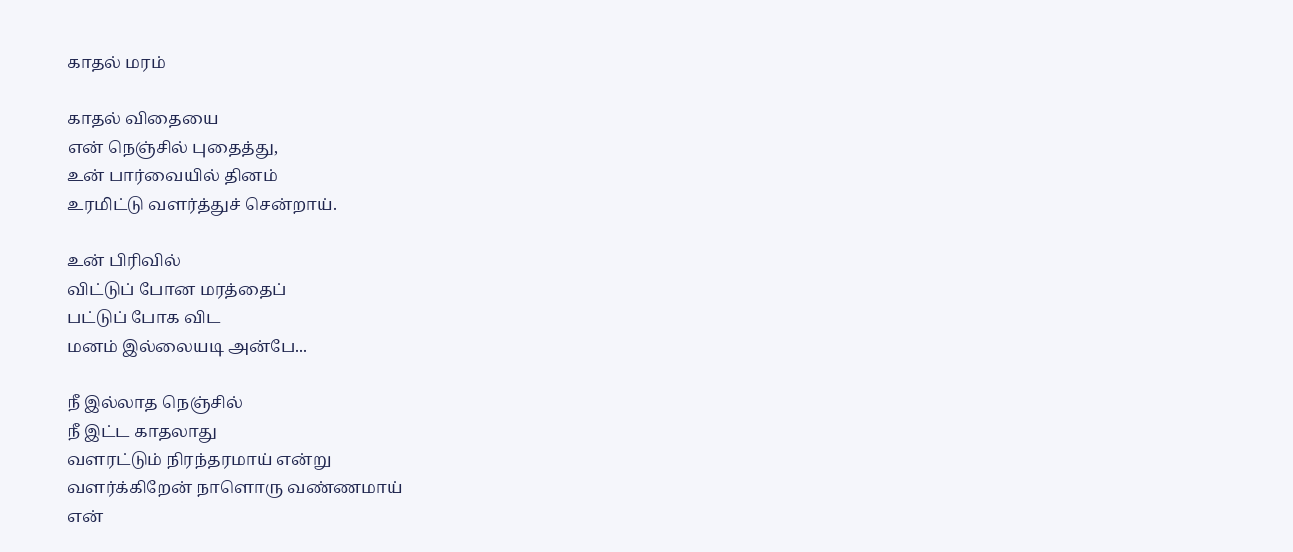காதல் மரம்

காதல் விதையை
என் நெஞ்சில் புதைத்து,
உன் பார்வையில் தினம்
உரமிட்டு வளர்த்துச் சென்றாய்.

உன் பிரிவில்
விட்டுப் போன மரத்தைப்
பட்டுப் போக விட
மனம் இல்லையடி அன்பே...

நீ இல்லாத நெஞ்சில்
நீ இட்ட காதலாது
வளரட்டும் நிரந்தரமாய் என்று
வளர்க்கிறேன் நாளொரு வண்ணமாய்
என்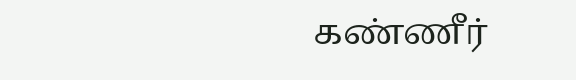கண்ணீர்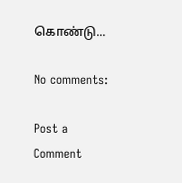கொண்டு...

No comments:

Post a Comment